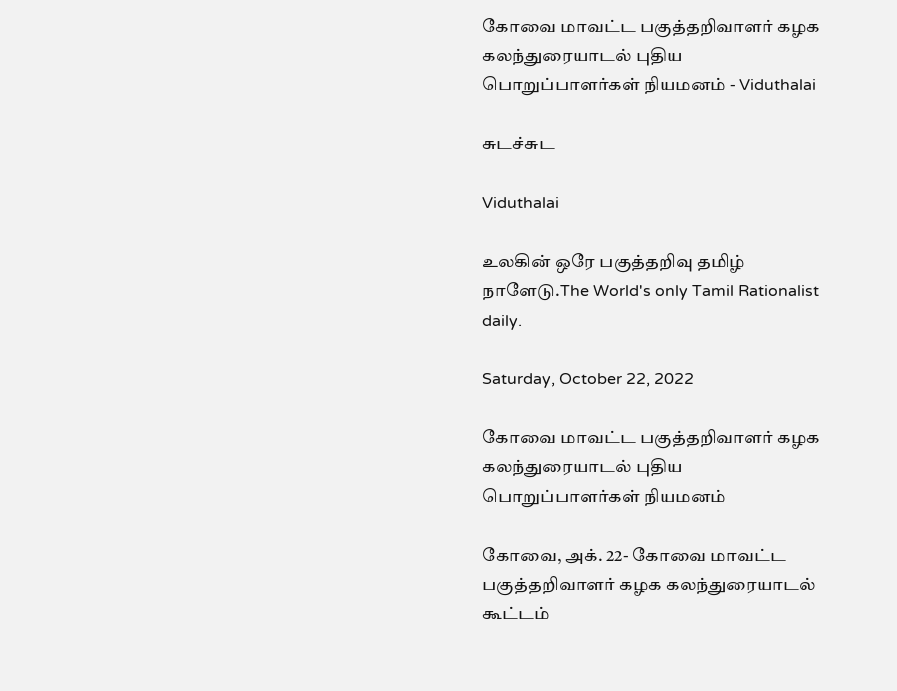கோவை மாவட்ட பகுத்தறிவாளர் கழக கலந்துரையாடல் புதிய பொறுப்பாளர்கள் நியமனம் - Viduthalai

சுடச்சுட

Viduthalai

உலகின் ஒரே பகுத்தறிவு தமிழ் நாளேடு.The World's only Tamil Rationalist daily.

Saturday, October 22, 2022

கோவை மாவட்ட பகுத்தறிவாளர் கழக கலந்துரையாடல் புதிய பொறுப்பாளர்கள் நியமனம்

கோவை, அக். 22- கோவை மாவட்ட பகுத்தறிவாளர் கழக கலந்துரையாடல் கூட்டம்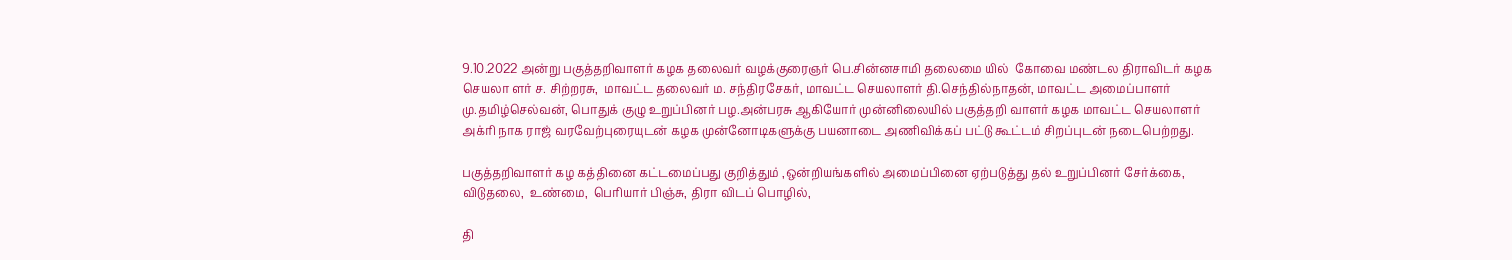9.10.2022 அன்று பகுத்தறிவாளர் கழக தலைவர் வழக்குரைஞர் பெ.சின்னசாமி தலைமை யில்  கோவை மண்டல திராவிடர் கழக செயலா ளர் ச. சிற்றரசு,  மாவட்ட தலைவர் ம. சந்திரசேகர், மாவட்ட செயலாளர் தி.செந்தில்நாதன், மாவட்ட அமைப்பாளர் மு.தமிழ்செல்வன், பொதுக் குழு உறுப்பினர் பழ.அன்பரசு ஆகியோர் முன்னிலையில் பகுத்தறி வாளர் கழக மாவட்ட செயலாளர் அக்ரி நாக ராஜ் வரவேற்புரையுடன் கழக முன்னோடிகளுக்கு பயனாடை அணிவிக்கப் பட்டு கூட்டம் சிறப்புடன் நடைபெற்றது.

பகுத்தறிவாளர் கழ கத்தினை கட்டமைப்பது குறித்தும் ,ஒன்றியங்களில் அமைப்பினை ஏற்படுத்து தல் உறுப்பினர் சேர்க்கை, விடுதலை,  உண்மை,  பெரியார் பிஞ்சு, திரா விடப் பொழில்,

தி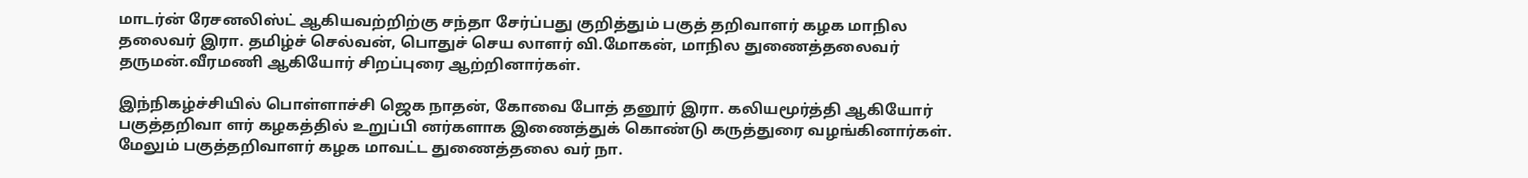மாடர்ன் ரேசனலிஸ்ட் ஆகியவற்றிற்கு சந்தா சேர்ப்பது குறித்தும் பகுத் தறிவாளர் கழக மாநில தலைவர் இரா. தமிழ்ச் செல்வன், பொதுச் செய லாளர் வி.மோகன், மாநில துணைத்தலைவர் தருமன்.வீரமணி ஆகியோர் சிறப்புரை ஆற்றினார்கள்.

இந்நிகழ்ச்சியில் பொள்ளாச்சி ஜெக நாதன், கோவை போத் தனூர் இரா. கலியமூர்த்தி ஆகியோர் பகுத்தறிவா ளர் கழகத்தில் உறுப்பி னர்களாக இணைத்துக் கொண்டு கருத்துரை வழங்கினார்கள். மேலும் பகுத்தறிவாளர் கழக மாவட்ட துணைத்தலை வர் நா.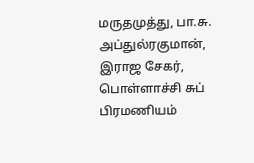மருதமுத்து, பா.சு. அப்துல்ரகுமான், இராஜ சேகர், பொள்ளாச்சி சுப் பிரமணியம்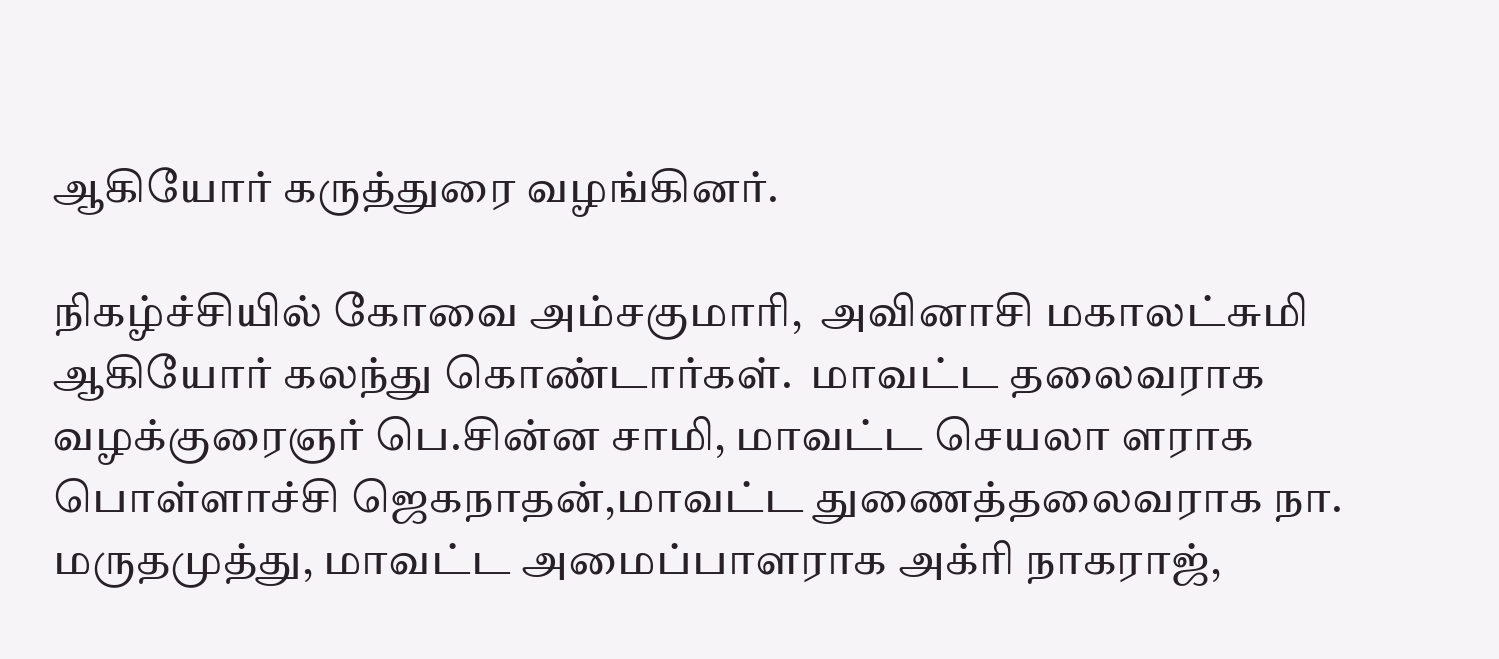ஆகியோர் கருத்துரை வழங்கினர்.

நிகழ்ச்சியில் கோவை அம்சகுமாரி,  அவினாசி மகாலட்சுமி ஆகியோர் கலந்து கொண்டார்கள்.  மாவட்ட தலைவராக வழக்குரைஞர் பெ.சின்ன சாமி, மாவட்ட செயலா ளராக பொள்ளாச்சி ஜெகநாதன்,மாவட்ட துணைத்தலைவராக நா. மருதமுத்து, மாவட்ட அமைப்பாளராக அக்ரி நாகராஜ்,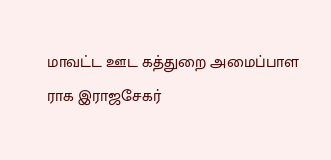மாவட்ட ஊட கத்துறை அமைப்பாள ராக இராஜசேகர்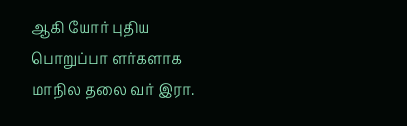ஆகி யோர் புதிய பொறுப்பா ளர்களாக  மாநில தலை வர் இரா.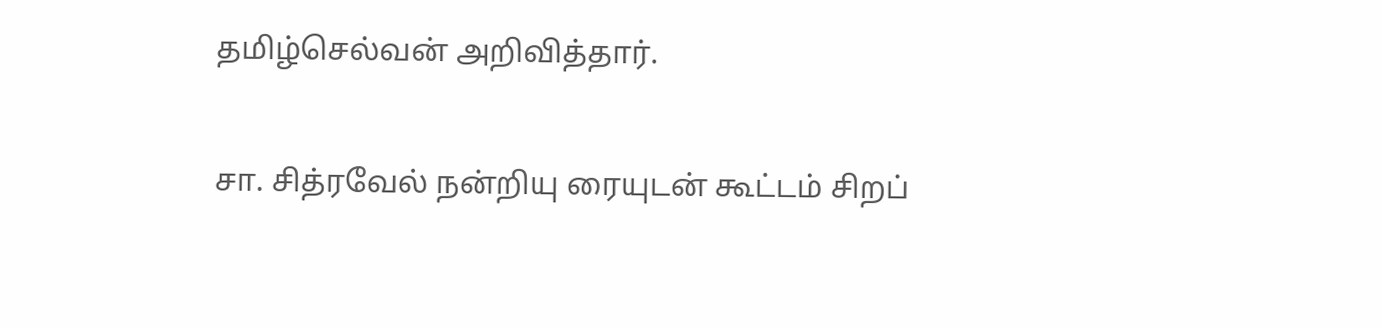தமிழ்செல்வன் அறிவித்தார்.

சா. சித்ரவேல் நன்றியு ரையுடன் கூட்டம் சிறப்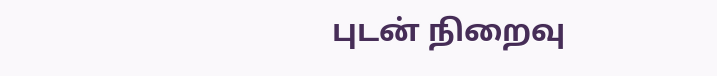புடன் நிறைவு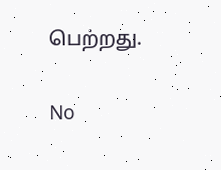பெற்றது.

No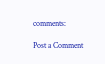comments:

Post a Comment